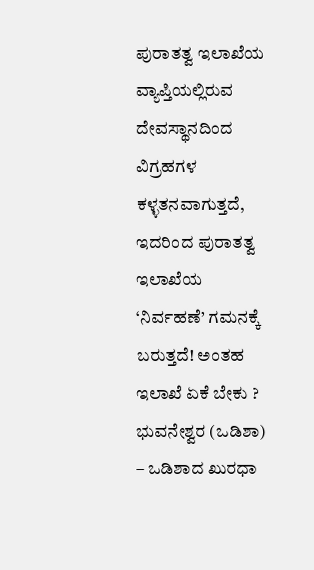ಪುರಾತತ್ವ ಇಲಾಖೆಯ ವ್ಯಾಪ್ತಿಯಲ್ಲಿರುವ ದೇವಸ್ಥಾನದಿಂದ ವಿಗ್ರಹಗಳ ಕಳ್ಳತನವಾಗುತ್ತದೆ, ಇದರಿಂದ ಪುರಾತತ್ವ ಇಲಾಖೆಯ ‘ನಿರ್ವಹಣೆ’ ಗಮನಕ್ಕೆ ಬರುತ್ತದೆ! ಅಂತಹ ಇಲಾಖೆ ಏಕೆ ಬೇಕು ?
ಭುವನೇಶ್ವರ (ಒಡಿಶಾ) – ಒಡಿಶಾದ ಖುರಧಾ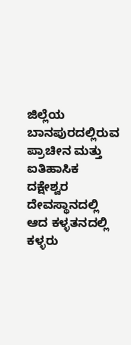ಜಿಲ್ಲೆಯ ಬಾನಪುರದಲ್ಲಿರುವ ಪ್ರಾಚೀನ ಮತ್ತು ಐತಿಹಾಸಿಕ ದಕ್ಷೇಶ್ವರ ದೇವಸ್ಥಾನದಲ್ಲಿ ಆದ ಕಳ್ಳತನದಲ್ಲಿ ಕಳ್ಳರು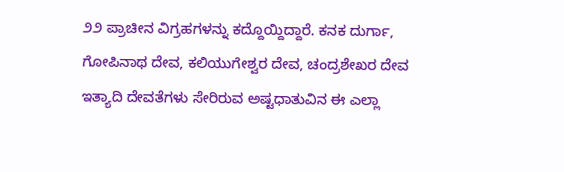೨೨ ಪ್ರಾಚೀನ ವಿಗ್ರಹಗಳನ್ನು ಕದ್ದೊಯ್ದಿದ್ದಾರೆ. ಕನಕ ದುರ್ಗಾ, ಗೋಪಿನಾಥ ದೇವ, ಕಲಿಯುಗೇಶ್ವರ ದೇವ, ಚಂದ್ರಶೇಖರ ದೇವ ಇತ್ಯಾದಿ ದೇವತೆಗಳು ಸೇರಿರುವ ಅಷ್ಟಧಾತುವಿನ ಈ ಎಲ್ಲಾ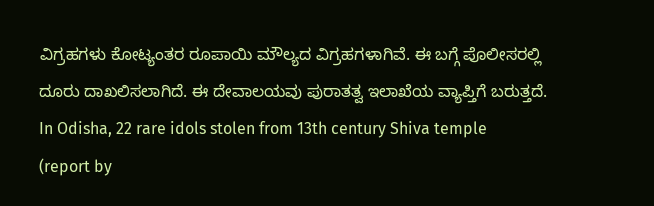ವಿಗ್ರಹಗಳು ಕೋಟ್ಯಂತರ ರೂಪಾಯಿ ಮೌಲ್ಯದ ವಿಗ್ರಹಗಳಾಗಿವೆ. ಈ ಬಗ್ಗೆ ಪೊಲೀಸರಲ್ಲಿ ದೂರು ದಾಖಲಿಸಲಾಗಿದೆ. ಈ ದೇವಾಲಯವು ಪುರಾತತ್ವ ಇಲಾಖೆಯ ವ್ಯಾಪ್ತಿಗೆ ಬರುತ್ತದೆ.
In Odisha, 22 rare idols stolen from 13th century Shiva temple
(report by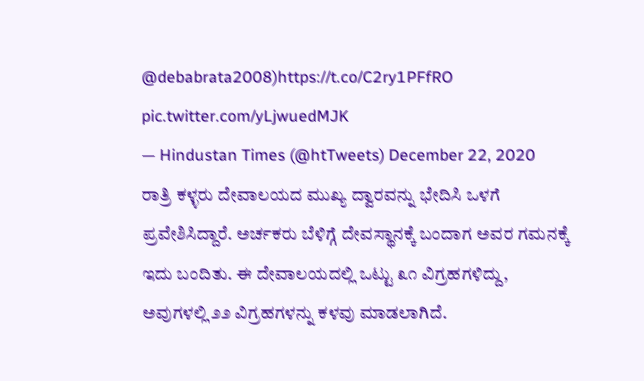@debabrata2008)https://t.co/C2ry1PFfRO pic.twitter.com/yLjwuedMJK
— Hindustan Times (@htTweets) December 22, 2020
ರಾತ್ರಿ ಕಳ್ಳರು ದೇವಾಲಯದ ಮುಖ್ಯ ದ್ವಾರವನ್ನು ಭೇದಿಸಿ ಒಳಗೆ ಪ್ರವೇಶಿಸಿದ್ದಾರೆ. ಅರ್ಚಕರು ಬೆಳಿಗ್ಗೆ ದೇವಸ್ಥಾನಕ್ಕೆ ಬಂದಾಗ ಅವರ ಗಮನಕ್ಕೆ ಇದು ಬಂದಿತು. ಈ ದೇವಾಲಯದಲ್ಲಿ ಒಟ್ಟು ೩೧ ವಿಗ್ರಹಗಳಿದ್ದು, ಅವುಗಳಲ್ಲಿ ೨೨ ವಿಗ್ರಹಗಳನ್ನು ಕಳವು ಮಾಡಲಾಗಿದೆ.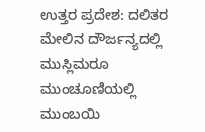ಉತ್ತರ ಪ್ರದೇಶ: ದಲಿತರ ಮೇಲಿನ ದೌರ್ಜನ್ಯದಲ್ಲಿ ಮುಸ್ಲಿಮರೂ ಮುಂಚೂಣಿಯಲ್ಲಿ
ಮುಂಬಯಿ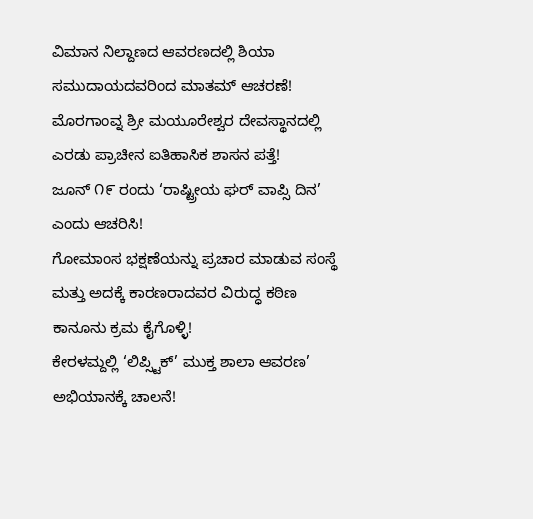ವಿಮಾನ ನಿಲ್ದಾಣದ ಆವರಣದಲ್ಲಿ ಶಿಯಾ ಸಮುದಾಯದವರಿಂದ ಮಾತಮ್ ಆಚರಣೆ!
ಮೊರಗಾಂವ್ನ ಶ್ರೀ ಮಯೂರೇಶ್ವರ ದೇವಸ್ಥಾನದಲ್ಲಿ ಎರಡು ಪ್ರಾಚೀನ ಐತಿಹಾಸಿಕ ಶಾಸನ ಪತ್ತೆ!
ಜೂನ್ ೧೯ ರಂದು ‘ರಾಷ್ಟ್ರೀಯ ಘರ್ ವಾಪ್ಸಿ ದಿನ’ ಎಂದು ಆಚರಿಸಿ!
ಗೋಮಾಂಸ ಭಕ್ಷಣೆಯನ್ನು ಪ್ರಚಾರ ಮಾಡುವ ಸಂಸ್ಥೆ ಮತ್ತು ಅದಕ್ಕೆ ಕಾರಣರಾದವರ ವಿರುದ್ಧ ಕಠಿಣ ಕಾನೂನು ಕ್ರಮ ಕೈಗೊಳ್ಳಿ!
ಕೇರಳಮ್ದಲ್ಲಿ ‘ಲಿಪ್ಸ್ಟಿಕ್’ ಮುಕ್ತ ಶಾಲಾ ಆವರಣ’ ಅಭಿಯಾನಕ್ಕೆ ಚಾಲನೆ!